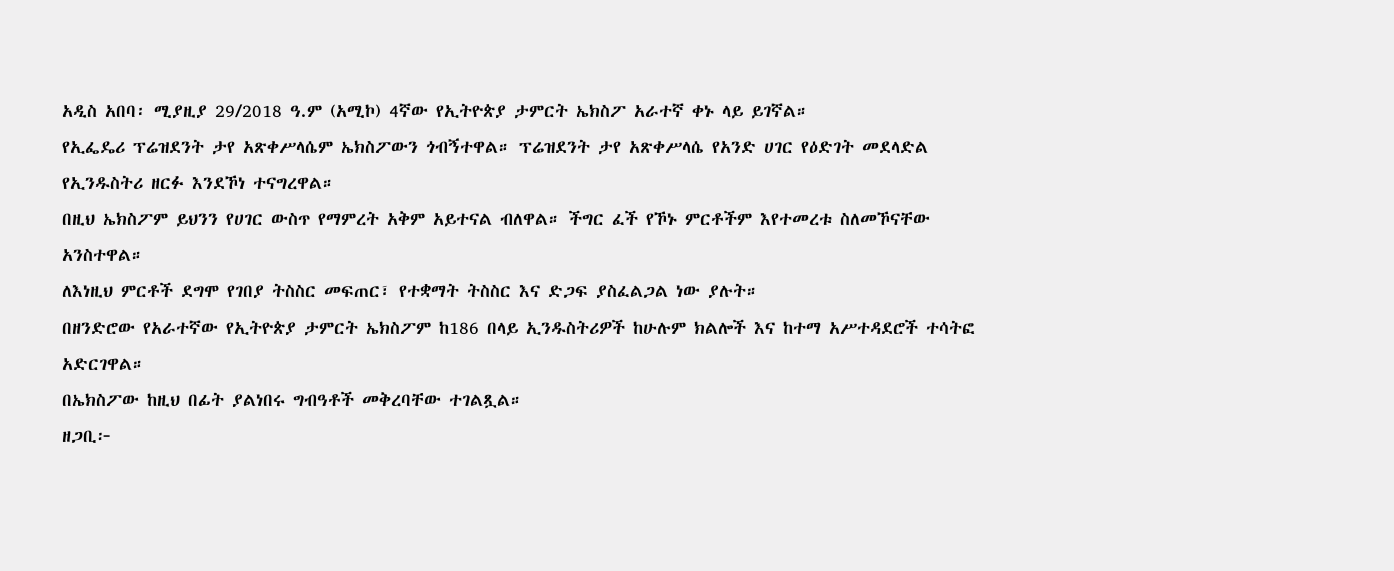አዲስ አበባ፡ ሚያዚያ 29/2018 ዓ.ም (አሚኮ) 4ኛው የኢትዮጵያ ታምርት ኤክስፖ አራተኛ ቀኑ ላይ ይገኛል።
የኢፌዴሪ ፕሬዝደንት ታየ አጽቀሥላሴም ኤክስፖውን ጎብኝተዋል። ፕሬዝደንት ታየ አጽቀሥላሴ የአንድ ሀገር የዕድገት መደላድል የኢንዱስትሪ ዘርፉ እንደኾነ ተናግረዋል።
በዚህ ኤክስፖም ይህንን የሀገር ውስጥ የማምረት አቅም አይተናል ብለዋል። ችግር ፈች የኾኑ ምርቶችም እየተመረቱ ስለመኾናቸው አንስተዋል።
ለእነዚህ ምርቶች ደግሞ የገበያ ትስስር መፍጠር፣ የተቋማት ትስስር እና ድጋፍ ያስፈልጋል ነው ያሉት።
በዘንድሮው የአራተኛው የኢትዮጵያ ታምርት ኤክስፖም ከ186 በላይ ኢንዱስትሪዎች ከሁሉም ክልሎች እና ከተማ አሥተዳደሮች ተሳትፎ አድርገዋል።
በኤክስፖው ከዚህ በፊት ያልነበሩ ግብዓቶች መቅረባቸው ተገልጿል።
ዘጋቢ፦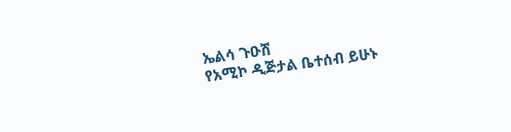ኤልሳ ጉዑሽ
የአሚኮ ዲጅታል ቤተሰብ ይሁኑ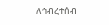ለኅብረተሰብ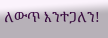ለውጥ እንተጋለን!